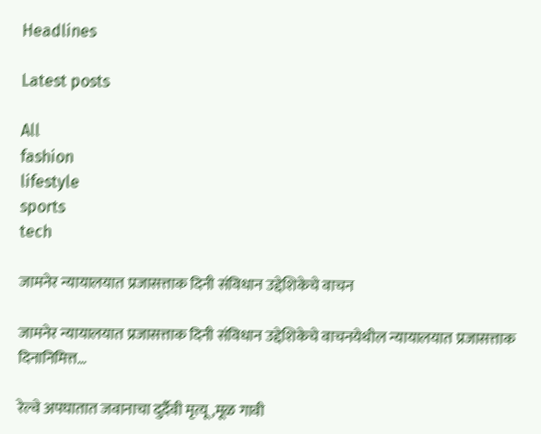Headlines

Latest posts

All
fashion
lifestyle
sports
tech

जामनेर न्यायालयात प्रजासत्ताक दिनी संविधान उद्देशिकेचे वाचन

जामनेर न्यायालयात प्रजासत्ताक दिनी संविधान उद्देशिकेचे वाचनयेथील न्यायालयात प्रजासत्ताक दिनानिमित्त…

रेल्वे अपघातात जवानाचा दुर्दैवी मृत्यू ,मूळ गावी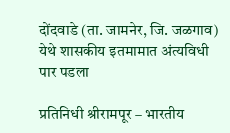दोंदवाडे (ता. जामनेर, जि. जळगाव) येथे शासकीय इतमामात अंत्यविधी पार पडला

प्रतिनिधी श्रीरामपूर – भारतीय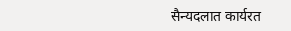सैन्यदलात कार्यरत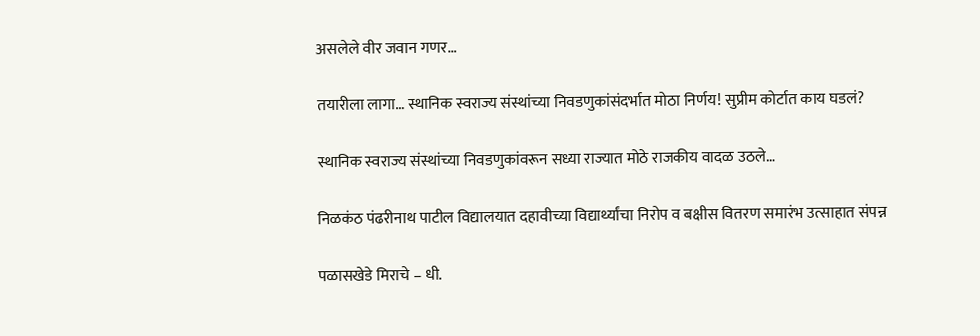असलेले वीर जवान गणर…

तयारीला लागा… स्थानिक स्वराज्य संस्थांच्या निवडणुकांसंदर्भात मोठा निर्णय! सुप्रीम कोर्टात काय घडलं?

स्थानिक स्वराज्य संस्थांच्या निवडणुकांवरून सध्या राज्यात मोठे राजकीय वादळ उठले…

निळकंठ पंढरीनाथ पाटील विद्यालयात दहावीच्या विद्यार्थ्यांचा निरोप व बक्षीस वितरण समारंभ उत्साहात संपन्न

पळासखेडे मिराचे – धी.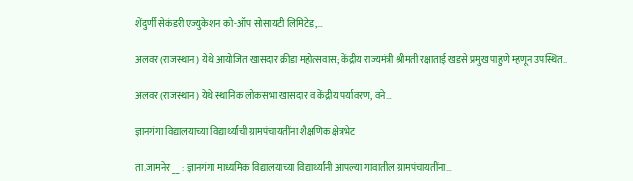शेंदुर्णी सेकंडरी एज्युकेशन को-ऑप सोसायटी लिमिटेड,…

अलवर (राजस्थान) येथे आयोजित खासदार क्रीडा महोत्सवास; केंद्रीय राज्यमंत्री श्रीमती रक्षाताई खडसे प्रमुख पाहुणे म्हणून उपस्थित..

अलवर (राजस्थान) येथे स्थानिक लोकसभा खासदार व केंद्रीय पर्यावरण, वने…

ज्ञानगंगा विद्यालयाच्या विद्यार्थ्यांची ग्रामपंचायतींना शैक्षणिक क्षेत्रभेट

ता.जामनेर __ : ज्ञानगंगा माध्यमिक विद्यालयाच्या विद्यार्थ्यांनी आपल्या गावातील ग्रामपंचायतींना…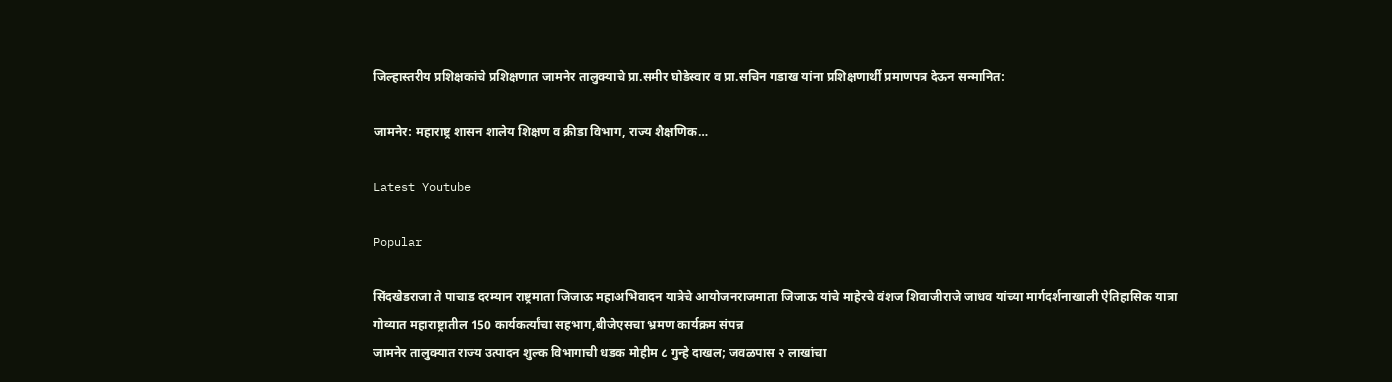जिल्हास्तरीय प्रशिक्षकांचे प्रशिक्षणात जामनेर तालुक्याचे प्रा.समीर घोडेस्वार व प्रा.सचिन गडाख यांना प्रशिक्षणार्थी प्रमाणपत्र देऊन सन्मानित:

जामनेर: महाराष्ट्र शासन शालेय शिक्षण व क्रीडा विभाग, राज्य शैक्षणिक…

Latest Youtube

Popular

सिंदखेडराजा ते पाचाड दरम्यान राष्ट्रमाता जिजाऊ महाअभिवादन यात्रेचे आयोजनराजमाता जिजाऊ यांचे माहेरचे वंशज शिवाजीराजे जाधव यांच्या मार्गदर्शनाखाली ऐतिहासिक यात्रा
गोव्यात महाराष्ट्रातील 150 कार्यकर्त्यांचा सहभाग,बीजेएसचा भ्रमण कार्यक्रम संपन्न
जामनेर तालुक्यात राज्य उत्पादन शुल्क विभागाची धडक मोहीम ८ गुन्हे दाखल; जवळपास २ लाखांचा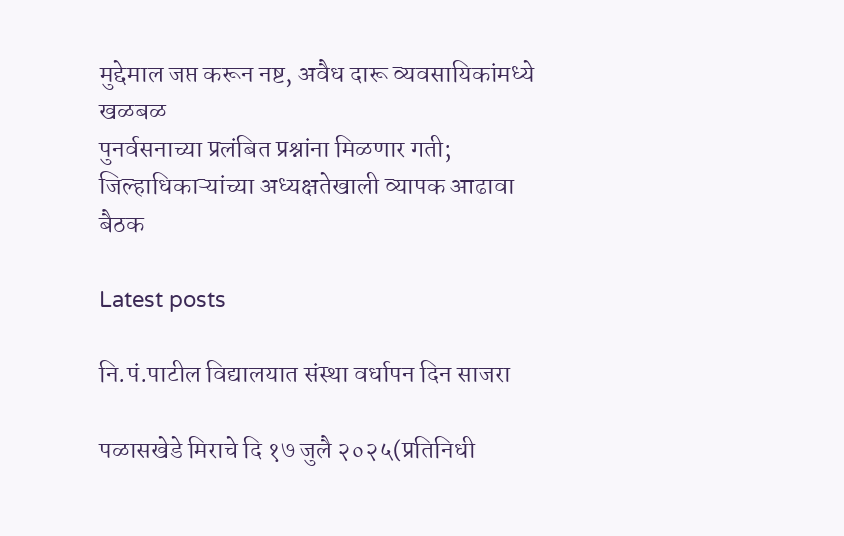मुद्देमाल जप्त करून नष्ट, अवैध दारू व्यवसायिकांमध्ये खळबळ
पुनर्वसनाच्या प्रलंबित प्रश्नांना मिळणार गती; जिल्हाधिकाऱ्यांच्या अध्यक्षतेखाली व्यापक आढावा बैठक

Latest posts

नि.पं.पाटील विद्यालयात संस्था वर्धापन दिन साजरा

पळासखेडे मिराचे दि १७ जुलै २०२५(प्रतिनिधी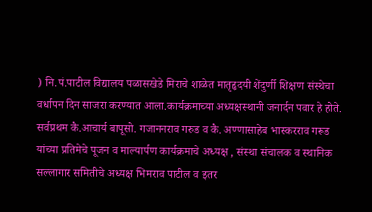) नि.पं.पाटील विद्यालय पळासखेडे मिराचे शाळेत मातृहृदयी शेंदुर्णी शिक्षण संस्थेचा वर्धापन दिन साजरा करण्यात आला.कार्यक्रमाच्या अध्यक्षस्थानी जनार्दन पवार हे होते. सर्वप्रथम कै.आचार्य बापूसो. गजाननराव गरुड व कै. अण्णासाहेब भास्करराव गरूड यांच्या प्रतिमेचे पूजन व माल्यार्पण कार्यक्रमाचे अध्यक्ष , संस्था संचालक व स्थानिक सल्लागार समितीचे अध्यक्ष भिमराव पाटील व इतर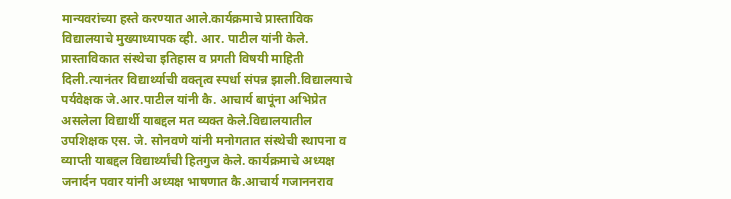मान्यवरांच्या हस्ते करण्यात आले.कार्यक्रमाचे प्रास्ताविक विद्यालयाचे मुख्याध्यापक व्ही. आर. पाटील यांनी केले. प्रास्ताविकात संस्थेचा इतिहास व प्रगती विषयी माहिती दिली.त्यानंतर विद्यार्थ्याची वक्तृत्व स्पर्धा संपन्न झाली.विद्यालयाचे पर्यवेक्षक जे.आर.पाटील यांनी कै. आचार्य बापूंना अभिप्रेत असलेला विद्यार्थी याबद्दल मत व्यक्त केले.विद्यालयातील उपशिक्षक एस. जे. सोनवणे यांनी मनोगतात संस्थेची स्थापना व व्याप्ती याबद्दल विद्यार्थ्यांची हितगुज केले. कार्यक्रमाचे अध्यक्ष जनार्दन पवार यांनी अध्यक्ष भाषणात कै.आचार्य गजाननराव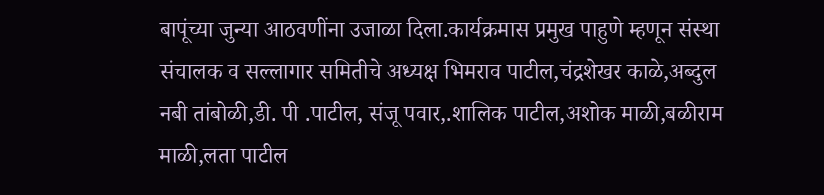बापूंच्या जुन्या आठवणींना उजाळा दिला.कार्यक्रमास प्रमुख पाहुणे म्हणून संस्था संचालक व सल्लागार समितीचे अध्यक्ष भिमराव पाटील,चंद्रशेखर काळे,अब्दुल नबी तांबोळी,डी. पी .पाटील, संजू पवार,.शालिक पाटील,अशोक माळी,बळीराम माळी,लता पाटील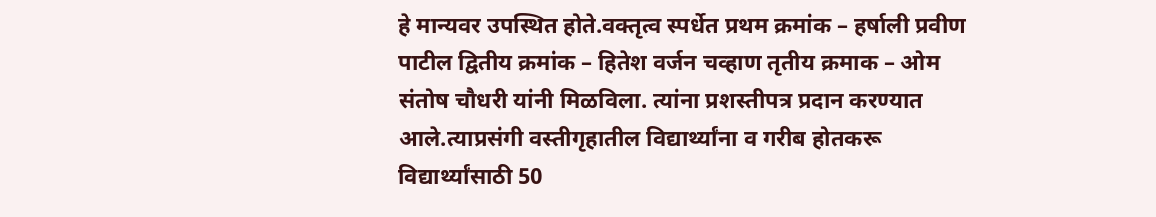हे मान्यवर उपस्थित होते.वक्तृत्व स्पर्धेत प्रथम क्रमांक – हर्षाली प्रवीण पाटील द्वितीय क्रमांक – हितेश वर्जन चव्हाण तृतीय क्रमाक – ओम संतोष चौधरी यांनी मिळविला. त्यांना प्रशस्तीपत्र प्रदान करण्यात आले.त्याप्रसंगी वस्तीगृहातील विद्यार्थ्यांना व गरीब होतकरू विद्यार्थ्यांसाठी 50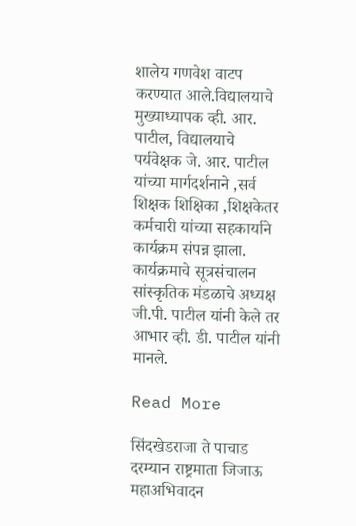शालेय गणवेश वाटप करण्यात आले.विद्यालयाचे मुख्याध्यापक व्ही. आर. पाटील, विद्यालयाचे पर्यवेक्षक जे. आर. पाटील यांच्या मार्गदर्शनाने ,सर्व शिक्षक शिक्षिका ,शिक्षकेतर कर्मचारी यांच्या सहकार्याने कार्यक्रम संपन्न झाला. कार्यक्रमाचे सूत्रसंचालन सांस्कृतिक मंडळाचे अध्यक्ष जी.पी. पाटील यांनी केले तर आभार व्ही. डी. पाटील यांनी मानले.

Read More

सिंदखेडराजा ते पाचाड दरम्यान राष्ट्रमाता जिजाऊ महाअभिवादन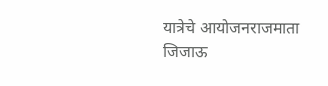यात्रेचे आयोजनराजमाता जिजाऊ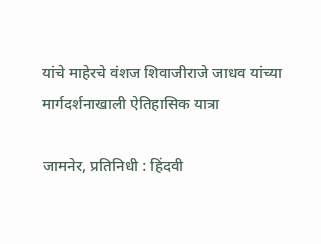यांचे माहेरचे वंशज शिवाजीराजे जाधव यांच्या मार्गदर्शनाखाली ऐतिहासिक यात्रा

जामनेर, प्रतिनिधी : हिंदवी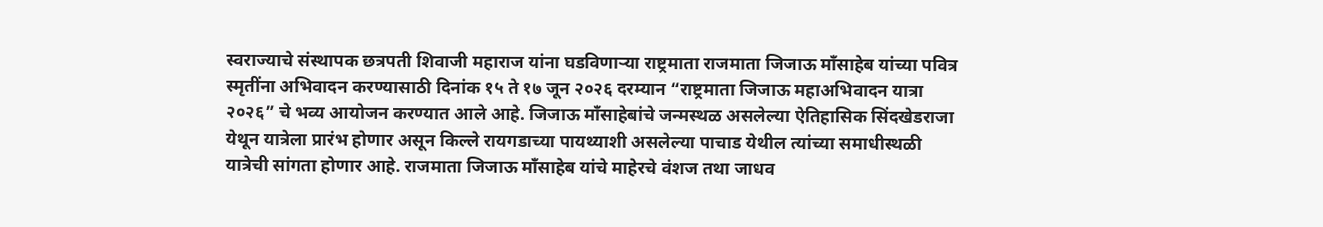स्वराज्याचे संस्थापक छत्रपती शिवाजी महाराज यांना घडविणाऱ्या राष्ट्रमाता राजमाता जिजाऊ माँसाहेब यांच्या पवित्र स्मृतींना अभिवादन करण्यासाठी दिनांक १५ ते १७ जून २०२६ दरम्यान “राष्ट्रमाता जिजाऊ महाअभिवादन यात्रा २०२६” चे भव्य आयोजन करण्यात आले आहे. जिजाऊ माँसाहेबांचे जन्मस्थळ असलेल्या ऐतिहासिक सिंदखेडराजा येथून यात्रेला प्रारंभ होणार असून किल्ले रायगडाच्या पायथ्याशी असलेल्या पाचाड येथील त्यांच्या समाधीस्थळी यात्रेची सांगता होणार आहे. राजमाता जिजाऊ माँसाहेब यांचे माहेरचे वंशज तथा जाधव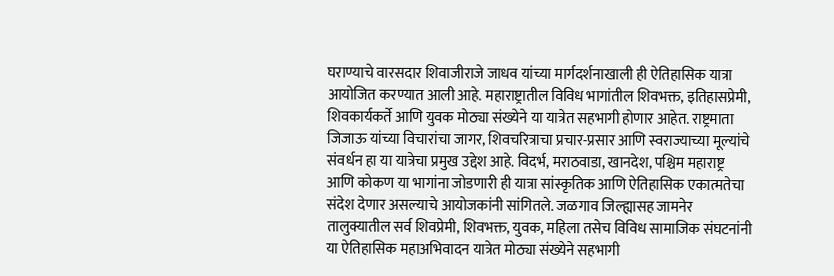घराण्याचे वारसदार शिवाजीराजे जाधव यांच्या मार्गदर्शनाखाली ही ऐतिहासिक यात्रा आयोजित करण्यात आली आहे. महाराष्ट्रातील विविध भागांतील शिवभक्त, इतिहासप्रेमी, शिवकार्यकर्ते आणि युवक मोठ्या संख्येने या यात्रेत सहभागी होणार आहेत. राष्ट्रमाता जिजाऊ यांच्या विचारांचा जागर, शिवचरित्राचा प्रचार-प्रसार आणि स्वराज्याच्या मूल्यांचे संवर्धन हा या यात्रेचा प्रमुख उद्देश आहे. विदर्भ, मराठवाडा, खानदेश, पश्चिम महाराष्ट्र आणि कोकण या भागांना जोडणारी ही यात्रा सांस्कृतिक आणि ऐतिहासिक एकात्मतेचा संदेश देणार असल्याचे आयोजकांनी सांगितले. जळगाव जिल्ह्यासह जामनेर तालुक्यातील सर्व शिवप्रेमी, शिवभक्त, युवक, महिला तसेच विविध सामाजिक संघटनांनी या ऐतिहासिक महाअभिवादन यात्रेत मोठ्या संख्येने सहभागी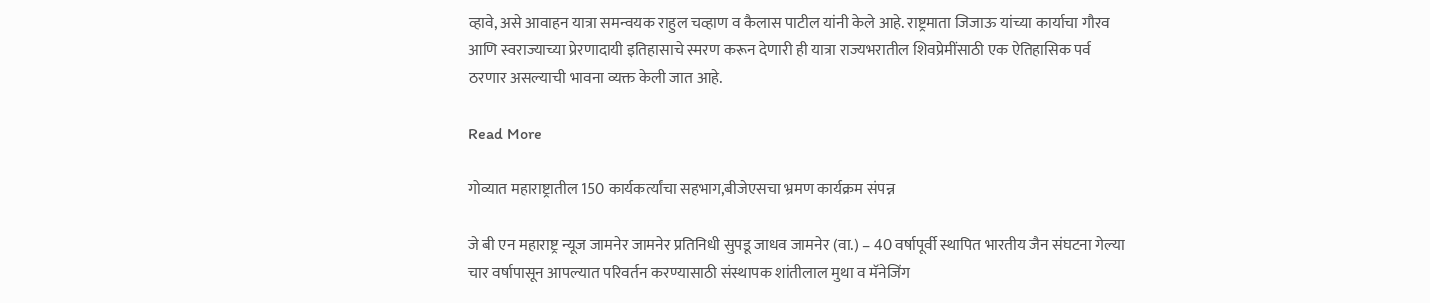व्हावे, असे आवाहन यात्रा समन्वयक राहुल चव्हाण व कैलास पाटील यांनी केले आहे. राष्ट्रमाता जिजाऊ यांच्या कार्याचा गौरव आणि स्वराज्याच्या प्रेरणादायी इतिहासाचे स्मरण करून देणारी ही यात्रा राज्यभरातील शिवप्रेमींसाठी एक ऐतिहासिक पर्व ठरणार असल्याची भावना व्यक्त केली जात आहे.

Read More

गोव्यात महाराष्ट्रातील 150 कार्यकर्त्यांचा सहभाग,बीजेएसचा भ्रमण कार्यक्रम संपन्न

जे बी एन महाराष्ट्र न्यूज जामनेर जामनेर प्रतिनिधी सुपडू जाधव जामनेर (वा.) – 40 वर्षापूर्वी स्थापित भारतीय जैन संघटना गेल्या चार वर्षापासून आपल्यात परिवर्तन करण्यासाठी संस्थापक शांतीलाल मुथा व मॅनेजिंग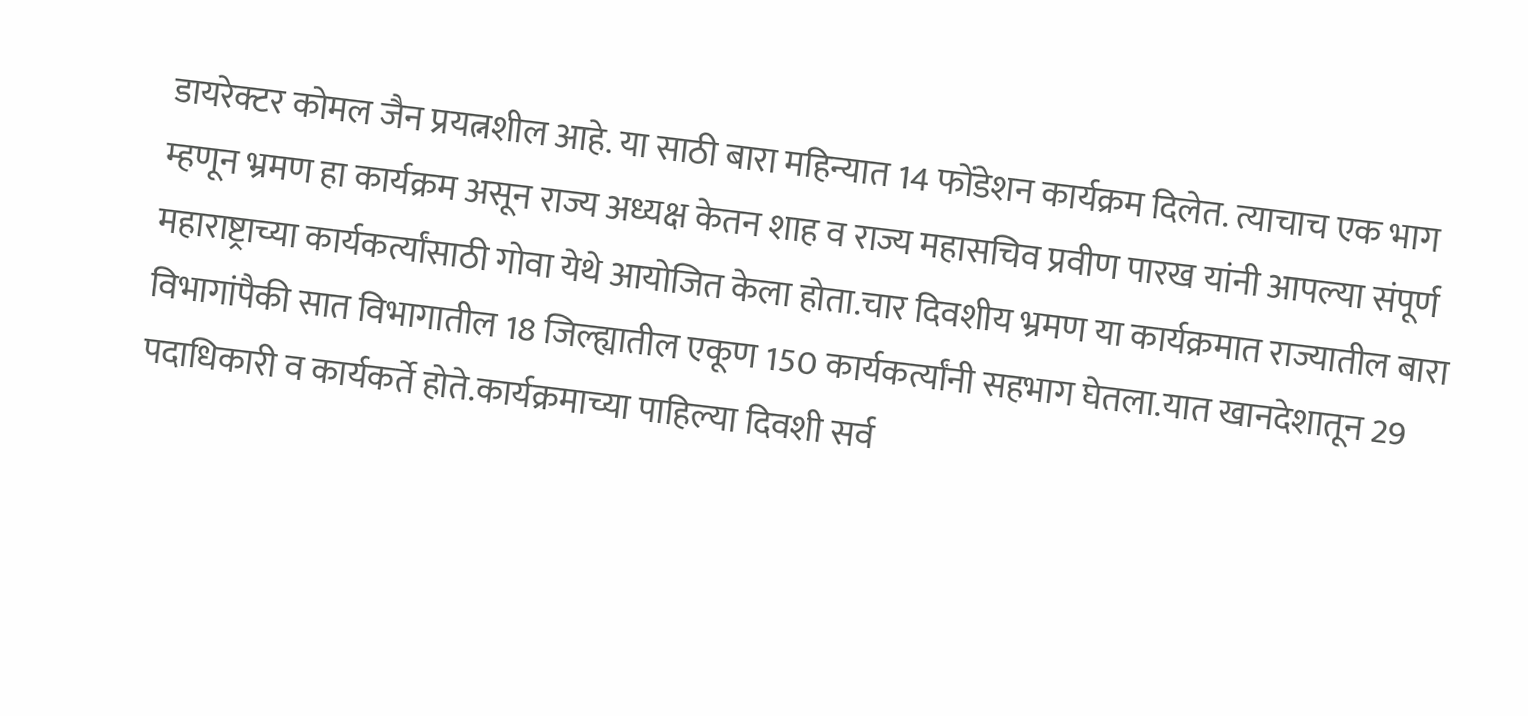डायरेक्टर कोमल जैन प्रयत्नशील आहे. या साठी बारा महिन्यात 14 फोंडेशन कार्यक्रम दिलेत. त्याचाच एक भाग म्हणून भ्रमण हा कार्यक्रम असून राज्य अध्यक्ष केतन शाह व राज्य महासचिव प्रवीण पारख यांनी आपल्या संपूर्ण महाराष्ट्राच्या कार्यकर्त्यांसाठी गोवा येथे आयोजित केला होता.चार दिवशीय भ्रमण या कार्यक्रमात राज्यातील बारा विभागांपैकी सात विभागातील 18 जिल्ह्यातील एकूण 150 कार्यकर्त्यांनी सहभाग घेतला.यात खानदेशातून 29 पदाधिकारी व कार्यकर्ते होते.कार्यक्रमाच्या पाहिल्या दिवशी सर्व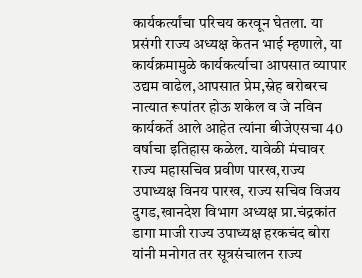कार्यकर्त्यांचा परिचय करवून घेतला. या प्रसंगी राज्य अध्यक्ष केतन भाई म्हणाले, या कार्यक्रमामुळे कार्यकर्त्याचा आपसात व्यापार उद्यम वाढेल,आपसात प्रेम,स्नेह बरोबरच नात्यात रूपांतर होऊ शकेल व जे नविन कार्यकर्ते आले आहेत त्यांना बीजेएसचा 40 वर्षाचा इतिहास कळेल. यावेळी मंचावर राज्य महासचिव प्रवीण पारख,राज्य उपाध्यक्ष विनय पारख, राज्य सचिव विजय दुगड,खानदेश विभाग अध्यक्ष प्रा.चंद्रकांत डागा माजी राज्य उपाध्यक्ष हरकचंद बोरा यांनी मनोगत तर सूत्रसंचालन राज्य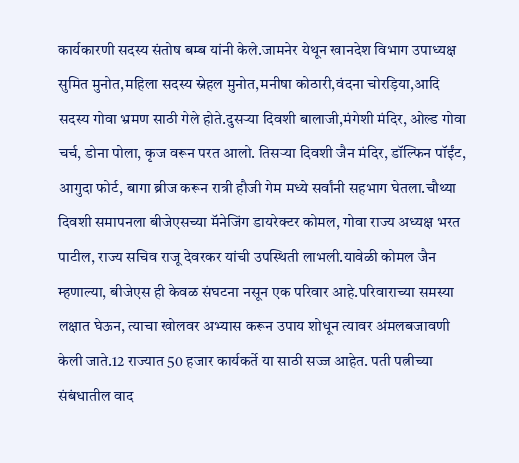कार्यकारणी सदस्य संतोष बम्ब यांनी केले.जामनेर येथून खानदेश विभाग उपाध्यक्ष सुमित मुनोत,महिला सदस्य स्नेहल मुनोत,मनीषा कोठारी,वंदना चोरड़िया,आदि सदस्य गोवा भ्रमण साठी गेले होते.दुसऱ्या दिवशी बालाजी,मंगेशी मंदिर, ओल्ड गोवा चर्च, डोना पोला, कृज वरून परत आलो. तिसऱ्या दिवशी जैन मंदिर, डॉल्फिन पॉईंट, आगुदा फोर्ट, बागा ब्रीज करून रात्री हौजी गेम मध्ये सर्वांनी सहभाग घेतला.चौथ्या दिवशी समापनला बीजेएसच्या मॅनेजिंग डायरेक्टर कोमल, गोवा राज्य अध्यक्ष भरत पाटील, राज्य सचिव राजू देवरकर यांची उपस्थिती लाभली.यावेळी कोमल जैन म्हणाल्या, बीजेएस ही केवळ संघटना नसून एक परिवार आहे.परिवाराच्या समस्या लक्षात घेऊन, त्याचा खोलवर अभ्यास करून उपाय शोधून त्यावर अंमलबजावणी केली जाते.12 राज्यात 50 हजार कार्यकर्ते या साठी सज्ज आहेत. पती पत्नीच्या संबंधातील वाद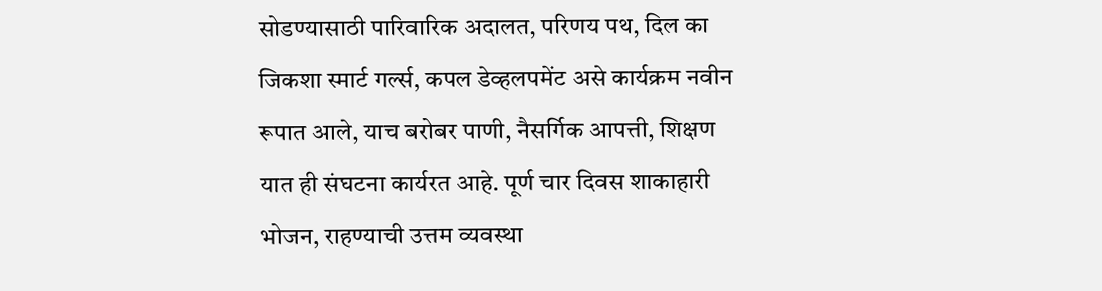सोडण्यासाठी पारिवारिक अदालत, परिणय पथ, दिल का जिकशा स्मार्ट गर्ल्स, कपल डेव्हलपमेंट असे कार्यक्रम नवीन रूपात आले, याच बरोबर पाणी, नैसर्गिक आपत्ती, शिक्षण यात ही संघटना कार्यरत आहे. पूर्ण चार दिवस शाकाहारी भोजन, राहण्याची उत्तम व्यवस्था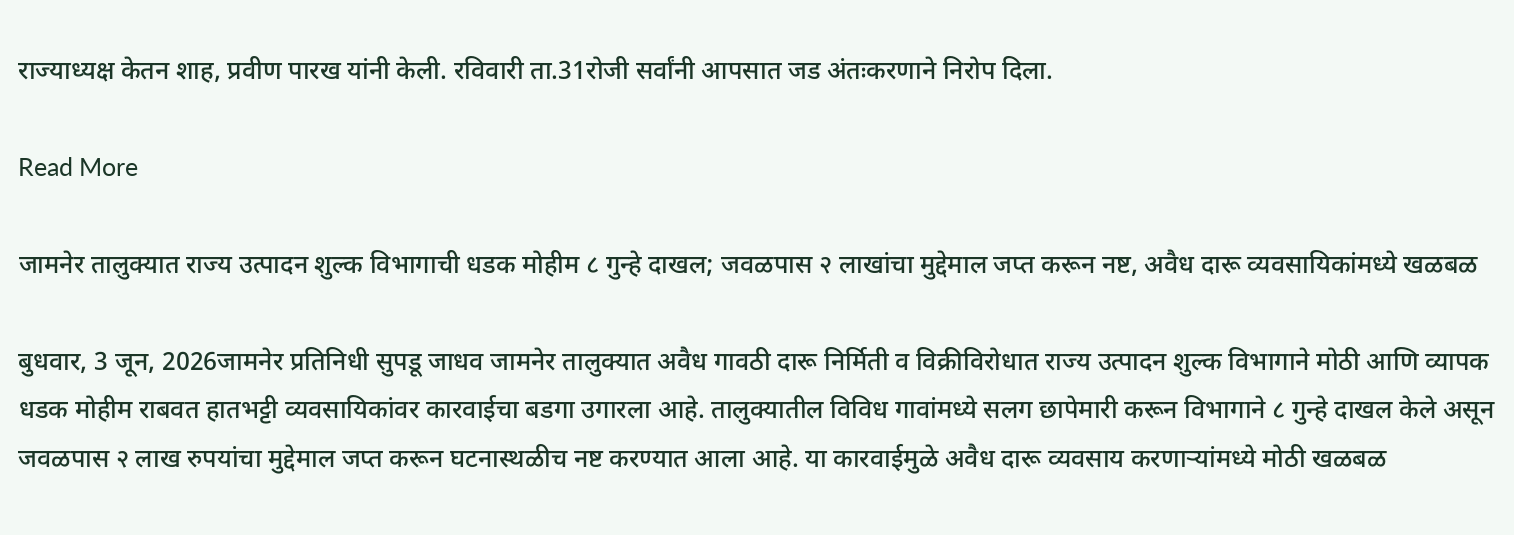राज्याध्यक्ष केतन शाह, प्रवीण पारख यांनी केली. रविवारी ता.31रोजी सर्वांनी आपसात जड अंतःकरणाने निरोप दिला.

Read More

जामनेर तालुक्यात राज्य उत्पादन शुल्क विभागाची धडक मोहीम ८ गुन्हे दाखल; जवळपास २ लाखांचा मुद्देमाल जप्त करून नष्ट, अवैध दारू व्यवसायिकांमध्ये खळबळ

बुधवार, 3 जून, 2026जामनेर प्रतिनिधी सुपडू जाधव जामनेर तालुक्यात अवैध गावठी दारू निर्मिती व विक्रीविरोधात राज्य उत्पादन शुल्क विभागाने मोठी आणि व्यापक धडक मोहीम राबवत हातभट्टी व्यवसायिकांवर कारवाईचा बडगा उगारला आहे. तालुक्यातील विविध गावांमध्ये सलग छापेमारी करून विभागाने ८ गुन्हे दाखल केले असून जवळपास २ लाख रुपयांचा मुद्देमाल जप्त करून घटनास्थळीच नष्ट करण्यात आला आहे. या कारवाईमुळे अवैध दारू व्यवसाय करणाऱ्यांमध्ये मोठी खळबळ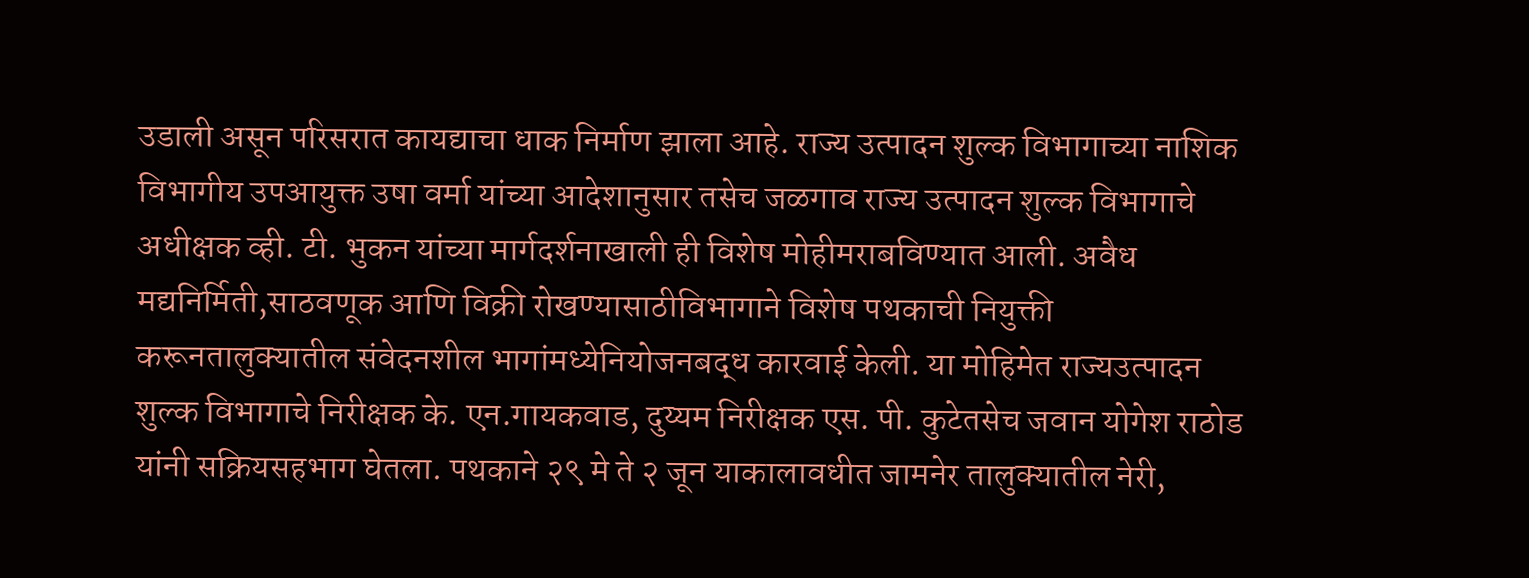उडाली असून परिसरात कायद्याचा धाक निर्माण झाला आहे. राज्य उत्पादन शुल्क विभागाच्या नाशिक विभागीय उपआयुक्त उषा वर्मा यांच्या आदेशानुसार तसेच जळगाव राज्य उत्पादन शुल्क विभागाचे अधीक्षक व्ही. टी. भुकन यांच्या मार्गदर्शनाखाली ही विशेष मोहीमराबविण्यात आली. अवैध मद्यनिर्मिती,साठवणूक आणि विक्री रोखण्यासाठीविभागाने विशेष पथकाची नियुक्ती करूनतालुक्यातील संवेदनशील भागांमध्येनियोजनबद्ध कारवाई केली. या मोहिमेत राज्यउत्पादन शुल्क विभागाचे निरीक्षक के. एन.गायकवाड, दुय्यम निरीक्षक एस. पी. कुटेतसेच जवान योगेश राठोड यांनी सक्रियसहभाग घेतला. पथकाने २९ मे ते २ जून याकालावधीत जामनेर तालुक्यातील नेरी,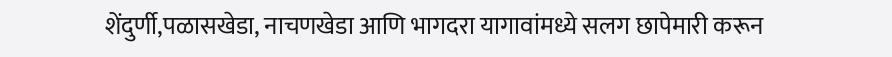शेंदुर्णी,पळासखेडा, नाचणखेडा आणि भागदरा यागावांमध्ये सलग छापेमारी करून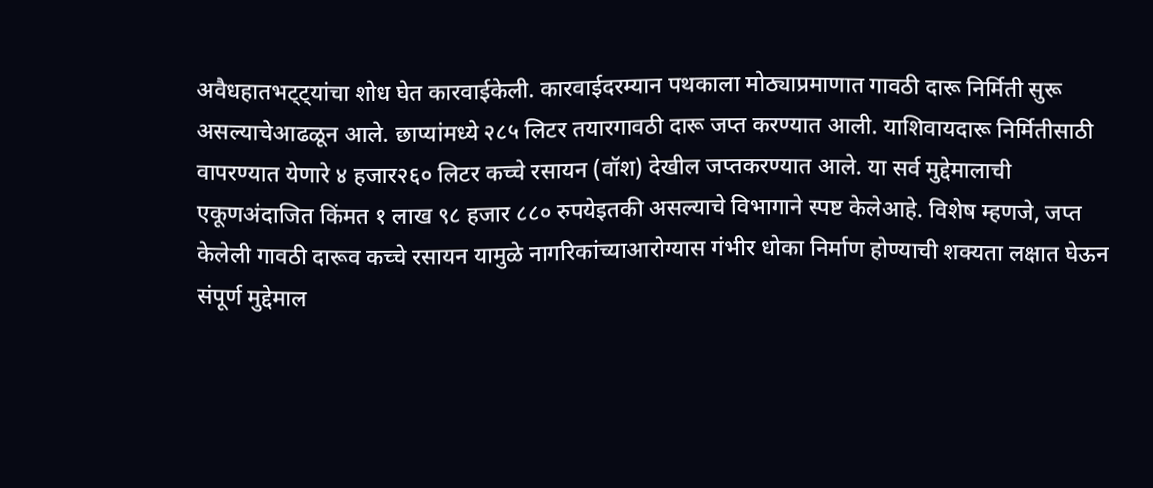अवैधहातभट्ट्यांचा शोध घेत कारवाईकेली. कारवाईदरम्यान पथकाला मोठ्याप्रमाणात गावठी दारू निर्मिती सुरू असल्याचेआढळून आले. छाप्यांमध्ये २८५ लिटर तयारगावठी दारू जप्त करण्यात आली. याशिवायदारू निर्मितीसाठी वापरण्यात येणारे ४ हजार२६० लिटर कच्चे रसायन (वॉश) देखील जप्तकरण्यात आले. या सर्व मुद्देमालाची एकूणअंदाजित किंमत १ लाख ९८ हजार ८८० रुपयेइतकी असल्याचे विभागाने स्पष्ट केलेआहे. विशेष म्हणजे, जप्त केलेली गावठी दारूव कच्चे रसायन यामुळे नागरिकांच्याआरोग्यास गंभीर धोका निर्माण होण्याची शक्यता लक्षात घेऊन संपूर्ण मुद्देमाल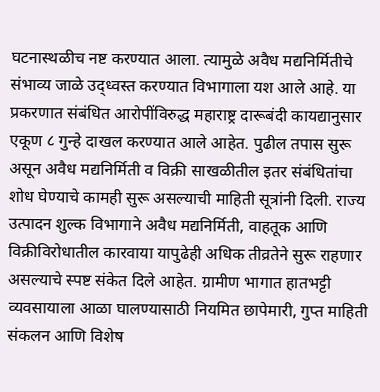घटनास्थळीच नष्ट करण्यात आला. त्यामुळे अवैध मद्यनिर्मितीचे संभाव्य जाळे उद्ध्वस्त करण्यात विभागाला यश आले आहे. या प्रकरणात संबंधित आरोपींविरुद्ध महाराष्ट्र दारूबंदी कायद्यानुसार एकूण ८ गुन्हे दाखल करण्यात आले आहेत. पुढील तपास सुरू असून अवैध मद्यनिर्मिती व विक्री साखळीतील इतर संबंधितांचा शोध घेण्याचे कामही सुरू असल्याची माहिती सूत्रांनी दिली. राज्य उत्पादन शुल्क विभागाने अवैध मद्यनिर्मिती, वाहतूक आणि विक्रीविरोधातील कारवाया यापुढेही अधिक तीव्रतेने सुरू राहणार असल्याचे स्पष्ट संकेत दिले आहेत. ग्रामीण भागात हातभट्टी व्यवसायाला आळा घालण्यासाठी नियमित छापेमारी, गुप्त माहिती संकलन आणि विशेष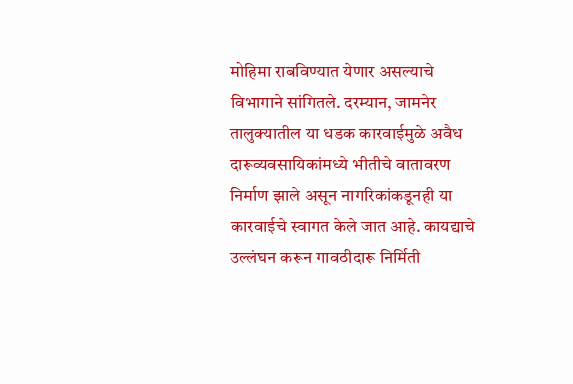मोहिमा राबविण्यात येणार असल्याचे विभागाने सांगितले. दरम्यान, जामनेर तालुक्यातील या धडक कारवाईमुळे अवैध दारूव्यवसायिकांमध्ये भीतीचे वातावरण निर्माण झाले असून नागरिकांकडूनही या कारवाईचे स्वागत केले जात आहे. कायद्याचे उल्लंघन करून गावठीदारू निर्मिती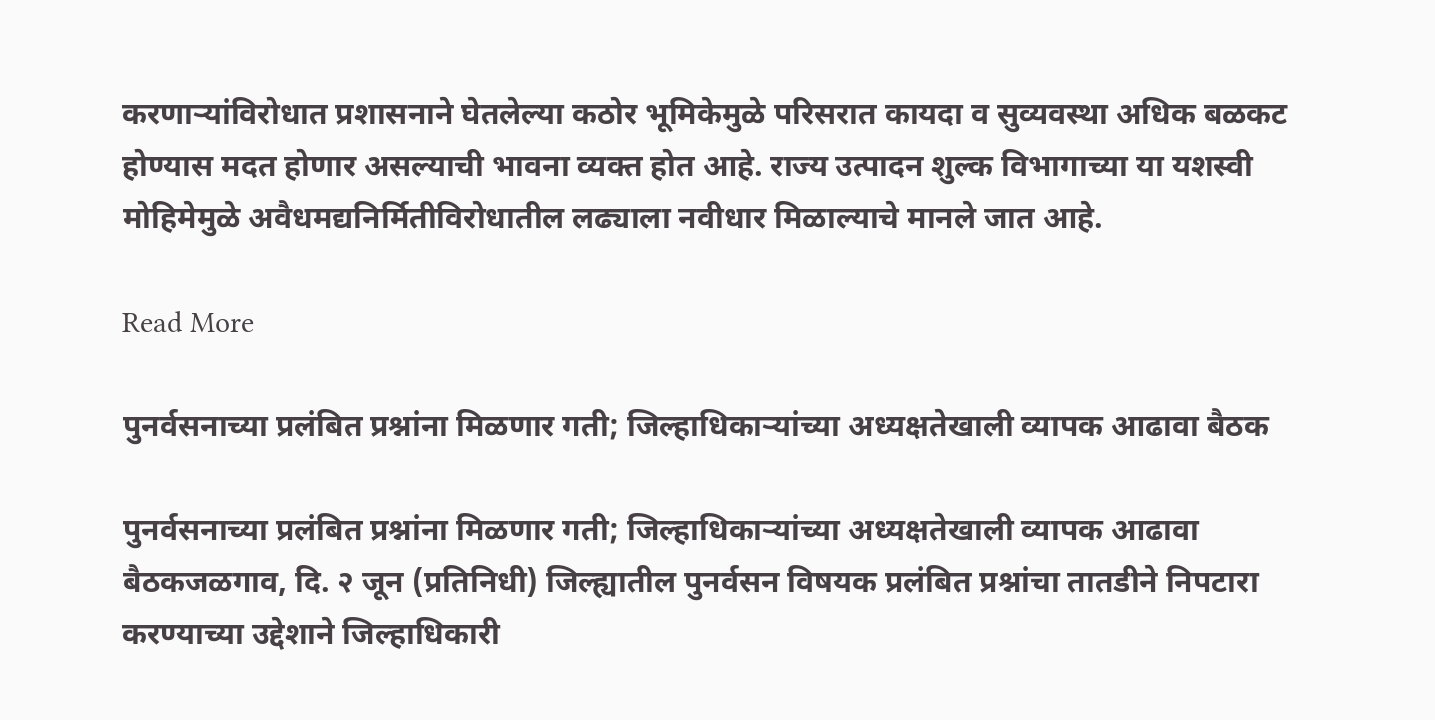करणाऱ्यांविरोधात प्रशासनाने घेतलेल्या कठोर भूमिकेमुळे परिसरात कायदा व सुव्यवस्था अधिक बळकट होण्यास मदत होणार असल्याची भावना व्यक्त होत आहे. राज्य उत्पादन शुल्क विभागाच्या या यशस्वी मोहिमेमुळे अवैधमद्यनिर्मितीविरोधातील लढ्याला नवीधार मिळाल्याचे मानले जात आहे.

Read More

पुनर्वसनाच्या प्रलंबित प्रश्नांना मिळणार गती; जिल्हाधिकाऱ्यांच्या अध्यक्षतेखाली व्यापक आढावा बैठक

पुनर्वसनाच्या प्रलंबित प्रश्नांना मिळणार गती; जिल्हाधिकाऱ्यांच्या अध्यक्षतेखाली व्यापक आढावा बैठकजळगाव, दि. २ जून (प्रतिनिधी) जिल्ह्यातील पुनर्वसन विषयक प्रलंबित प्रश्नांचा तातडीने निपटारा करण्याच्या उद्देशाने जिल्हाधिकारी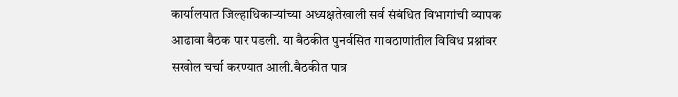कार्यालयात जिल्हाधिकाऱ्यांच्या अध्यक्षतेखाली सर्व संबंधित विभागांची व्यापक आढावा बैठक पार पडली. या बैठकीत पुनर्वसित गावठाणांतील विविध प्रश्नांवर सखोल चर्चा करण्यात आली.बैठकीत पात्र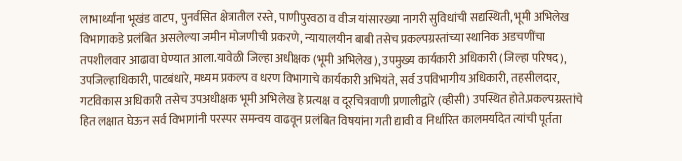लाभार्थ्यांना भूखंड वाटप, पुनर्वसित क्षेत्रातील रस्ते, पाणीपुरवठा व वीज यांसारख्या नागरी सुविधांची सद्यस्थिती, भूमी अभिलेख विभागाकडे प्रलंबित असलेल्या जमीन मोजणीची प्रकरणे, न्यायालयीन बाबी तसेच प्रकल्पग्रस्तांच्या स्थानिक अडचणींचा तपशीलवार आढावा घेण्यात आला.यावेळी जिल्हा अधीक्षक (भूमी अभिलेख), उपमुख्य कार्यकारी अधिकारी (जिल्हा परिषद), उपजिल्हाधिकारी, पाटबंधारे, मध्यम प्रकल्प व धरण विभागाचे कार्यकारी अभियंते, सर्व उपविभागीय अधिकारी, तहसीलदार, गटविकास अधिकारी तसेच उपअधीक्षक भूमी अभिलेख हे प्रत्यक्ष व दूरचित्रवाणी प्रणालीद्वारे (व्हीसी) उपस्थित होते.प्रकल्पग्रस्तांचे हित लक्षात घेऊन सर्व विभागांनी परस्पर समन्वय वाढवून प्रलंबित विषयांना गती द्यावी व निर्धारित कालमर्यादेत त्यांची पूर्तता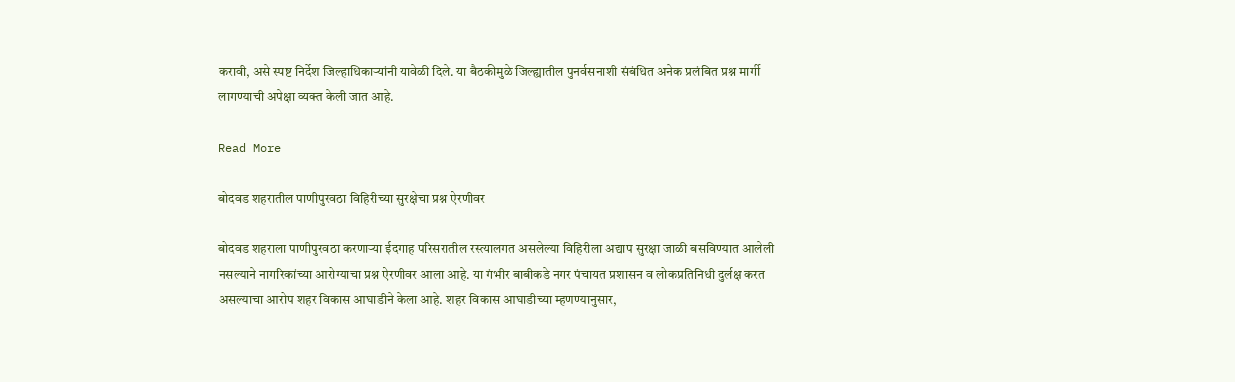करावी, असे स्पष्ट निर्देश जिल्हाधिकाऱ्यांनी यावेळी दिले. या बैठकीमुळे जिल्ह्यातील पुनर्वसनाशी संबंधित अनेक प्रलंबित प्रश्न मार्गी लागण्याची अपेक्षा व्यक्त केली जात आहे.

Read More

बोदवड शहरातील पाणीपुरवठा विहिरीच्या सुरक्षेचा प्रश्न ऐरणीवर

बोदवड शहराला पाणीपुरवठा करणाऱ्या ईदगाह परिसरातील रस्त्यालगत असलेल्या विहिरीला अद्याप सुरक्षा जाळी बसविण्यात आलेली नसल्याने नागरिकांच्या आरोग्याचा प्रश्न ऐरणीवर आला आहे. या गंभीर बाबीकडे नगर पंचायत प्रशासन व लोकप्रतिनिधी दुर्लक्ष करत असल्याचा आरोप शहर विकास आघाडीने केला आहे. शहर विकास आघाडीच्या म्हणण्यानुसार,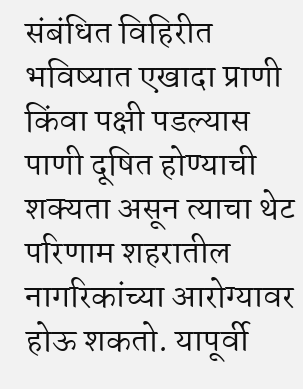संबंधित विहिरीत भविष्यात एखादा प्राणी किंवा पक्षी पडल्यास पाणी दूषित होण्याची शक्यता असून त्याचा थेट परिणाम शहरातील नागरिकांच्या आरोग्यावर होऊ शकतो. यापूर्वी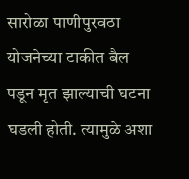सारोळा पाणीपुरवठा योजनेच्या टाकीत बैल पडून मृत झाल्याची घटना घडली होती. त्यामुळे अशा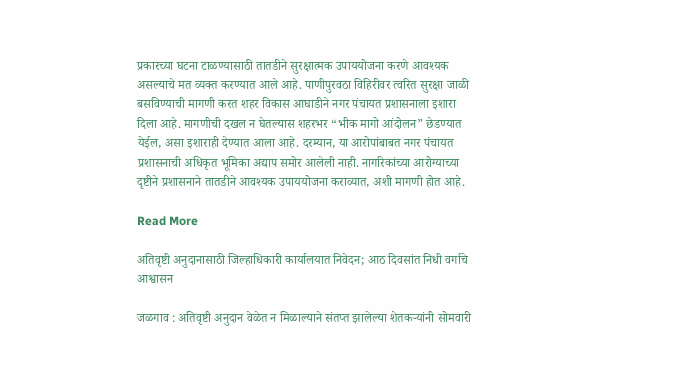प्रकारच्या घटना टाळण्यासाठी तातडीने सुरक्षात्मक उपाययोजना करणे आवश्यक असल्याचे मत व्यक्त करण्यात आले आहे. पाणीपुरवठा विहिरीवर त्वरित सुरक्षा जाळी बसविण्याची मागणी करत शहर विकास आघाडीने नगर पंचायत प्रशासनाला इशारा दिला आहे. मागणीची दखल न घेतल्यास शहरभर “भीक मागो आंदोलन” छेडण्यात येईल, असा इशाराही देण्यात आला आहे. दरम्यान, या आरोपांबाबत नगर पंचायत प्रशासनाची अधिकृत भूमिका अद्याप समोर आलेली नाही. नागरिकांच्या आरोग्याच्या दृष्टीने प्रशासनाने तातडीने आवश्यक उपाययोजना कराव्यात, अशी मागणी होत आहे.

Read More

अतिवृष्टी अनुदानासाठी जिल्हाधिकारी कार्यालयात निवेदन; आठ दिवसांत निधी वर्गाचे आश्वासन

जळगाव : अतिवृष्टी अनुदान वेळेत न मिळाल्याने संतप्त झालेल्या शेतकऱ्यांनी सोमवारी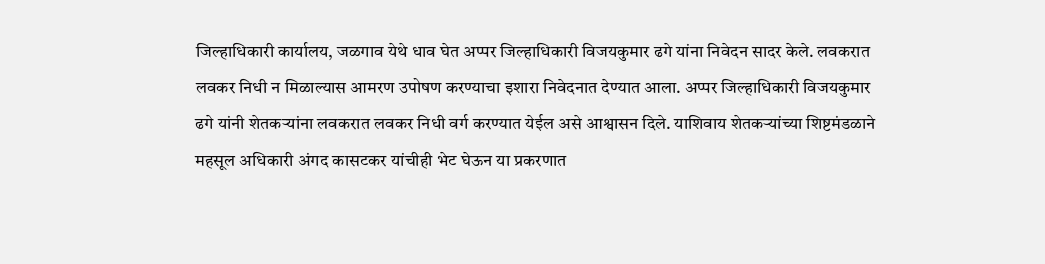जिल्हाधिकारी कार्यालय, जळगाव येथे धाव घेत अप्पर जिल्हाधिकारी विजयकुमार ढगे यांना निवेदन सादर केले. लवकरात लवकर निधी न मिळाल्यास आमरण उपोषण करण्याचा इशारा निवेदनात देण्यात आला. अप्पर जिल्हाधिकारी विजयकुमार ढगे यांनी शेतकऱ्यांना लवकरात लवकर निधी वर्ग करण्यात येईल असे आश्वासन दिले. याशिवाय शेतकऱ्यांच्या शिष्टमंडळाने महसूल अधिकारी अंगद कासटकर यांचीही भेट घेऊन या प्रकरणात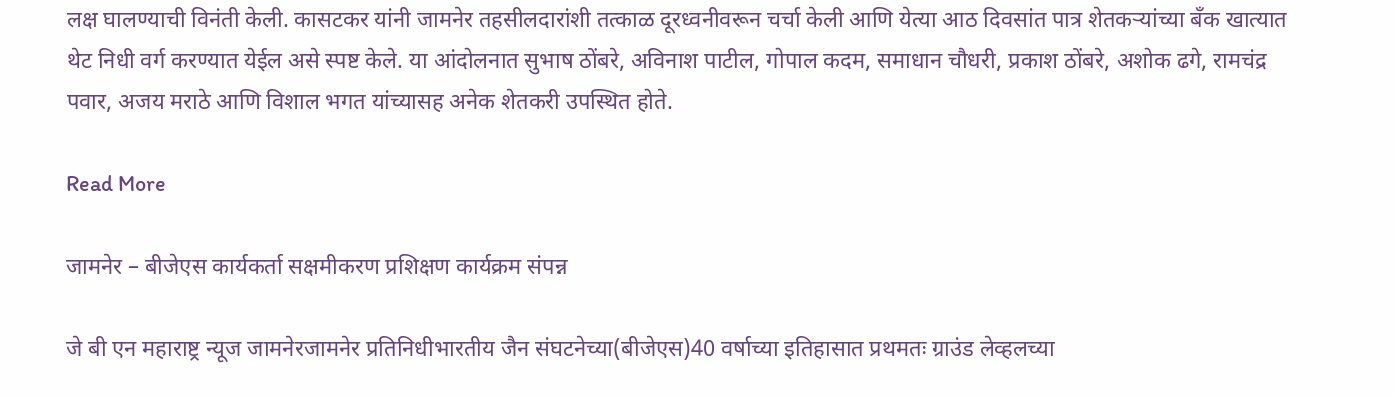लक्ष घालण्याची विनंती केली. कासटकर यांनी जामनेर तहसीलदारांशी तत्काळ दूरध्वनीवरून चर्चा केली आणि येत्या आठ दिवसांत पात्र शेतकऱ्यांच्या बँक खात्यात थेट निधी वर्ग करण्यात येईल असे स्पष्ट केले. या आंदोलनात सुभाष ठोंबरे, अविनाश पाटील, गोपाल कदम, समाधान चौधरी, प्रकाश ठोंबरे, अशोक ढगे, रामचंद्र पवार, अजय मराठे आणि विशाल भगत यांच्यासह अनेक शेतकरी उपस्थित होते.

Read More

जामनेर – बीजेएस कार्यकर्ता सक्षमीकरण प्रशिक्षण कार्यक्रम संपन्न

जे बी एन महाराष्ट्र न्यूज जामनेरजामनेर प्रतिनिधीभारतीय जैन संघटनेच्या(बीजेएस)40 वर्षाच्या इतिहासात प्रथमतः ग्राउंड लेव्हलच्या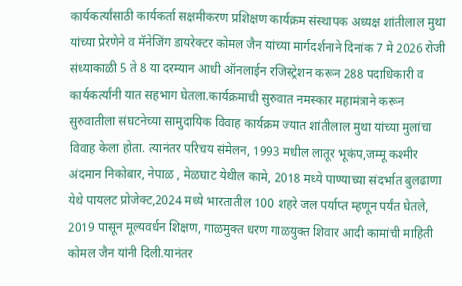कार्यकर्त्यांसाठी कार्यकर्ता सक्षमीकरण प्रशिक्षण कार्यक्रम संस्थापक अध्यक्ष शांतीलाल मुथा यांच्या प्रेरणेने व मॅनेजिंग डायरेक्टर कोमल जैन यांच्या मार्गदर्शनाने दिनांक 7 मे 2026 रोजी संध्याकाळी 5 ते 8 या दरम्यान आधी ऑनलाईन रजिस्ट्रेशन करून 288 पदाधिकारी व कार्यकर्त्यांनी यात सहभाग घेतला.कार्यक्रमाची सुरुवात नमस्कार महामंत्राने करून सुरुवातीला संघटनेच्या सामुदायिक विवाह कार्यक्रम ज्यात शांतीलाल मुथा यांच्या मुलांचा विवाह केला होता. त्यानंतर परिचय संमेलन, 1993 मधील लातूर भूकंप,जम्मू कश्मीर अंदमान निकोबार, नेपाळ , मेळघाट येथील कामे, 2018 मध्ये पाण्याच्या संदर्भात बुलढाणा येथे पायलट प्रोजेक्ट,2024 मध्ये भारतातील 100 शहरे जल पर्याप्त म्हणून पर्यंत घेतले, 2019 पासून मूल्यवर्धन शिक्षण, गाळमुक्त धरण गाळयुक्त शिवार आदी कामांची माहिती कोमल जैन यांनी दिली.यानंतर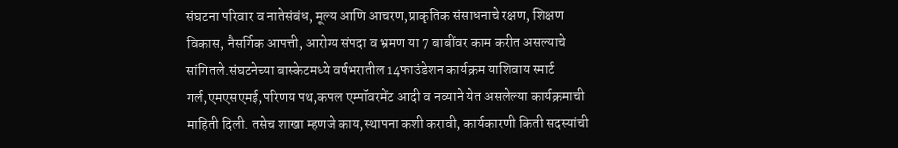संघटना परिवार व नातेसंबंध, मूल्य आणि आचरण,प्राकृतिक संसाधनाचे रक्षण, शिक्षण विकास, नैसर्गिक आपत्ती, आरोग्य संपदा व भ्रमण या 7 बाबींवर काम करीत असल्याचे सांगितले.संघटनेच्या बास्केटमध्ये वर्षभरातील 14फाउंडेशन कार्यक्रम याशिवाय स्मार्ट गर्ल,एमएसएमई,परिणय पथ,कपल एम्पॉवरमेंट आदी व नव्याने येत असलेल्या कार्यक्रमाची माहिती दिली. तसेच शाखा म्हणजे काय,स्थापना कशी करावी, कार्यकारणी किती सदस्यांची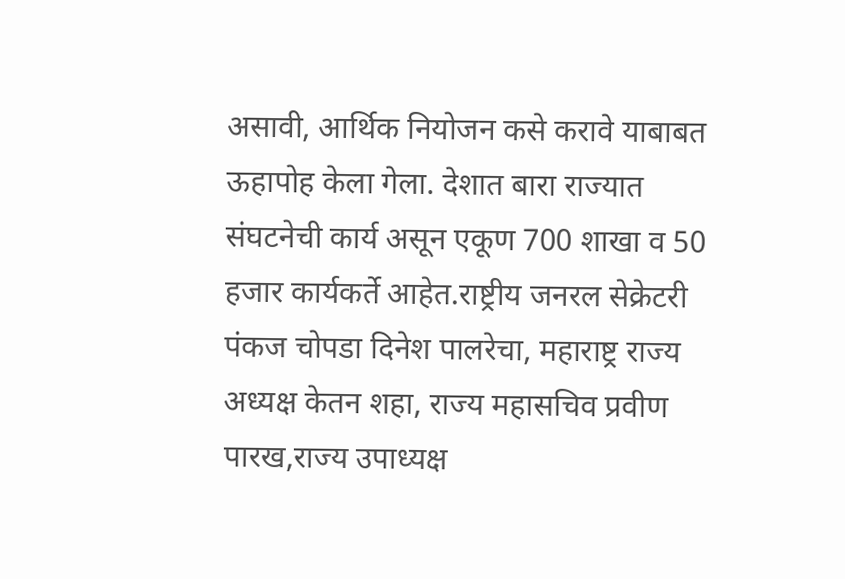असावी, आर्थिक नियोजन कसे करावे याबाबत ऊहापोह केला गेला. देशात बारा राज्यात संघटनेची कार्य असून एकूण 700 शाखा व 50 हजार कार्यकर्ते आहेत.राष्ट्रीय जनरल सेक्रेटरी पंकज चोपडा दिनेश पालरेचा, महाराष्ट्र राज्य अध्यक्ष केतन शहा, राज्य महासचिव प्रवीण पारख,राज्य उपाध्यक्ष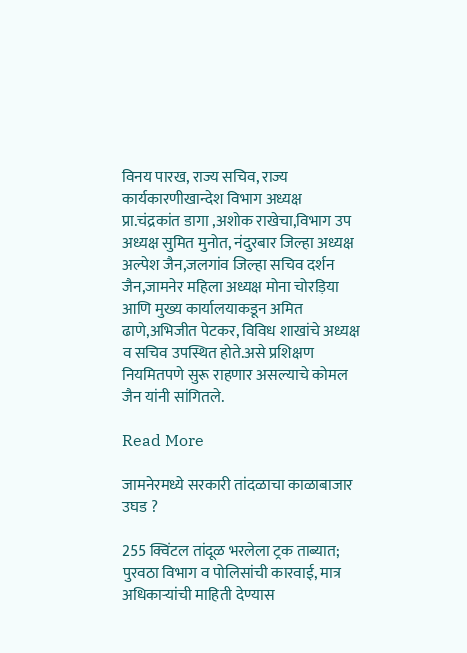विनय पारख, राज्य सचिव, राज्य कार्यकारणीखान्देश विभाग अध्यक्ष प्रा.चंद्रकांत डागा ,अशोक राखेचा,विभाग उप अध्यक्ष सुमित मुनोत, नंदुरबार जिल्हा अध्यक्ष अल्पेश जैन,जलगांव जिल्हा सचिव दर्शन जैन,जामनेर महिला अध्यक्ष मोना चोरड़िया आणि मुख्य कार्यालयाकडून अमित ढाणे,अभिजीत पेटकर, विविध शाखांचे अध्यक्ष व सचिव उपस्थित होते.असे प्रशिक्षण नियमितपणे सुरू राहणार असल्याचे कोमल जैन यांनी सांगितले.

Read More

जामनेरमध्ये सरकारी तांदळाचा काळाबाजार उघड ?

255 क्विंटल तांदूळ भरलेला ट्रक ताब्यात; पुरवठा विभाग व पोलिसांची कारवाई, मात्र अधिकाऱ्यांची माहिती देण्यास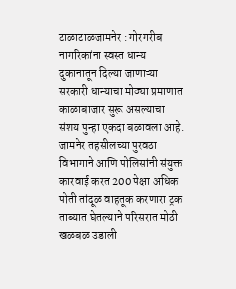टाळाटाळजामनेर : गोरगरीब नागरिकांना स्वस्त धान्य दुकानातून दिल्या जाणाऱ्या सरकारी धान्याचा मोठ्या प्रमाणात काळाबाजार सुरू असल्याचा संशय पुन्हा एकदा बळावला आहे. जामनेर तहसीलच्या पुरवठा विभागाने आणि पोलिसांनी संयुक्त कारवाई करत 200 पेक्षा अधिक पोती तांदूळ वाहतूक करणारा ट्रक ताब्यात घेतल्याने परिसरात मोठी खळबळ उडाली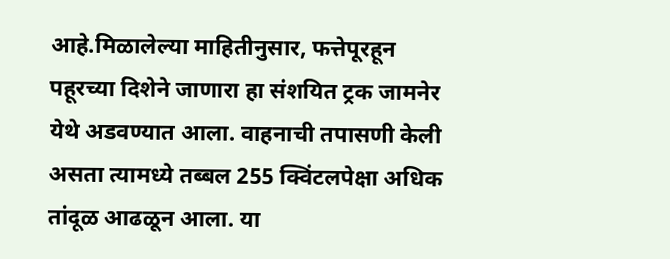आहे.मिळालेल्या माहितीनुसार, फत्तेपूरहून पहूरच्या दिशेने जाणारा हा संशयित ट्रक जामनेर येथे अडवण्यात आला. वाहनाची तपासणी केली असता त्यामध्ये तब्बल 255 क्विंटलपेक्षा अधिक तांदूळ आढळून आला. या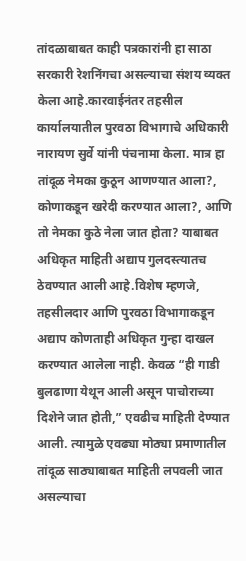तांदळाबाबत काही पत्रकारांनी हा साठा सरकारी रेशनिंगचा असल्याचा संशय व्यक्त केला आहे.कारवाईनंतर तहसील कार्यालयातील पुरवठा विभागाचे अधिकारी नारायण सुर्वे यांनी पंचनामा केला. मात्र हा तांदूळ नेमका कुठून आणण्यात आला?, कोणाकडून खरेदी करण्यात आला?, आणि तो नेमका कुठे नेला जात होता? याबाबत अधिकृत माहिती अद्याप गुलदस्त्यातच ठेवण्यात आली आहे.विशेष म्हणजे, तहसीलदार आणि पुरवठा विभागाकडून अद्याप कोणताही अधिकृत गुन्हा दाखल करण्यात आलेला नाही. केवळ “ही गाडी बुलढाणा येथून आली असून पाचोराच्या दिशेने जात होती,” एवढीच माहिती देण्यात आली. त्यामुळे एवढ्या मोठ्या प्रमाणातील तांदूळ साठ्याबाबत माहिती लपवली जात असल्याचा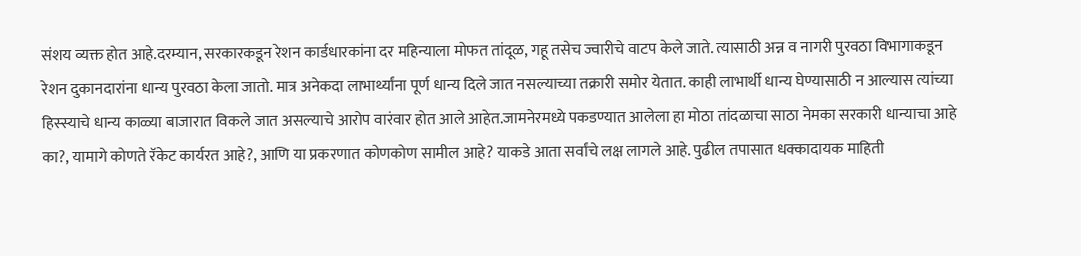संशय व्यक्त होत आहे.दरम्यान, सरकारकडून रेशन कार्डधारकांना दर महिन्याला मोफत तांदूळ, गहू तसेच ज्वारीचे वाटप केले जाते. त्यासाठी अन्न व नागरी पुरवठा विभागाकडून रेशन दुकानदारांना धान्य पुरवठा केला जातो. मात्र अनेकदा लाभार्थ्यांना पूर्ण धान्य दिले जात नसल्याच्या तक्रारी समोर येतात. काही लाभार्थी धान्य घेण्यासाठी न आल्यास त्यांच्या हिस्स्याचे धान्य काळ्या बाजारात विकले जात असल्याचे आरोप वारंवार होत आले आहेत.जामनेरमध्ये पकडण्यात आलेला हा मोठा तांदळाचा साठा नेमका सरकारी धान्याचा आहे का?, यामागे कोणते रॅकेट कार्यरत आहे?, आणि या प्रकरणात कोणकोण सामील आहे? याकडे आता सर्वांचे लक्ष लागले आहे. पुढील तपासात धक्कादायक माहिती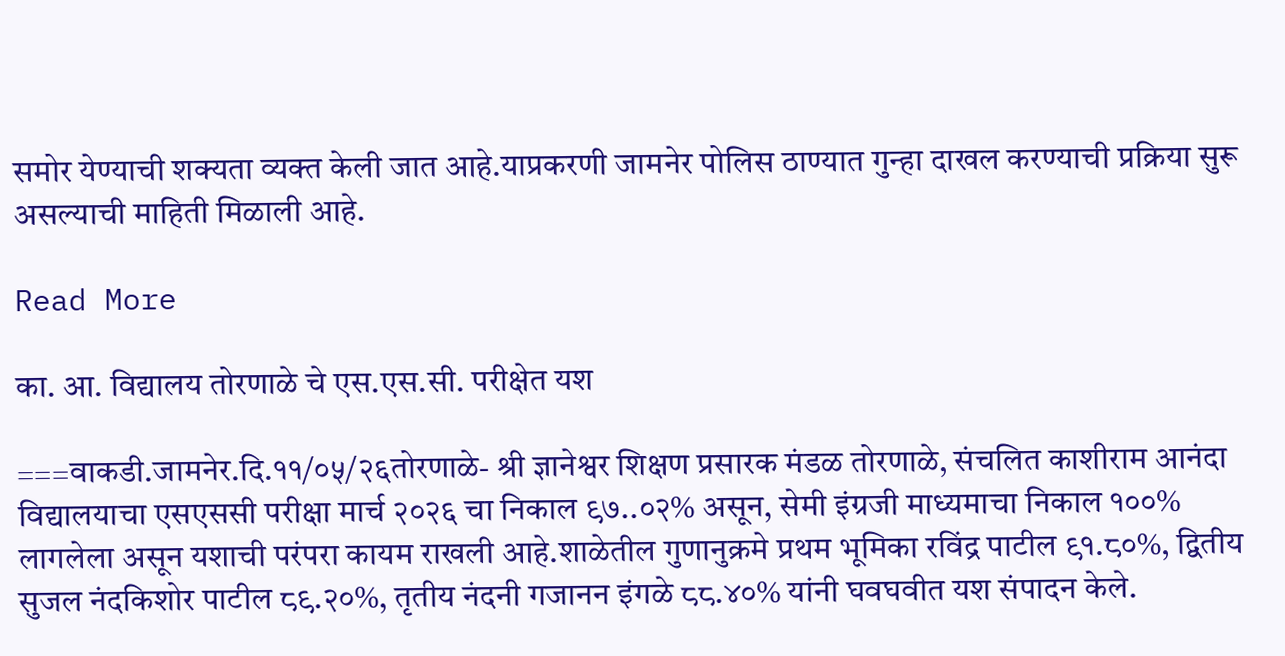समोर येण्याची शक्यता व्यक्त केली जात आहे.याप्रकरणी जामनेर पोलिस ठाण्यात गुन्हा दाखल करण्याची प्रक्रिया सुरू असल्याची माहिती मिळाली आहे.

Read More

का. आ. विद्यालय तोरणाळे चे एस.एस.सी. परीक्षेत यश

===वाकडी.जामनेर.दि.११/०५/२६तोरणाळे- श्री ज्ञानेश्वर शिक्षण प्रसारक मंडळ तोरणाळे, संचलित काशीराम आनंदा विद्यालयाचा एसएससी परीक्षा मार्च २०२६ चा निकाल ९७..०२% असून, सेमी इंग्रजी माध्यमाचा निकाल १००% लागलेला असून यशाची परंपरा कायम राखली आहे.शाळेतील गुणानुक्रमे प्रथम भूमिका रविंद्र पाटील ९१.८०%, द्वितीय सुजल नंदकिशोर पाटील ८९.२०%, तृतीय नंदनी गजानन इंगळे ८८.४०% यांनी घवघवीत यश संपादन केले.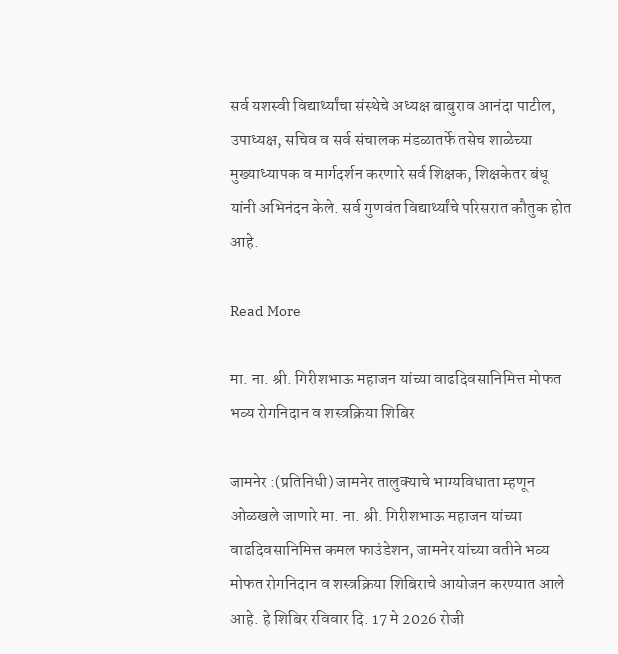सर्व यशस्वी विद्यार्थ्यांचा संस्थेचे अध्यक्ष बाबुराव आनंदा पाटील, उपाध्यक्ष, सचिव व सर्व संचालक मंडळातर्फे तसेच शाळेच्या मुख्याध्यापक व मार्गदर्शन करणारे सर्व शिक्षक, शिक्षकेतर बंधू यांनी अभिनंदन केले. सर्व गुणवंत विद्यार्थ्यांचे परिसरात कौतुक होत आहे.

Read More

मा. ना. श्री. गिरीशभाऊ महाजन यांच्या वाढदिवसानिमित्त मोफत भव्य रोगनिदान व शस्त्रक्रिया शिबिर

जामनेर :(प्रतिनिधी) जामनेर तालुक्याचे भाग्यविधाता म्हणून ओळखले जाणारे मा. ना. श्री. गिरीशभाऊ महाजन यांच्या वाढदिवसानिमित्त कमल फाउंडेशन, जामनेर यांच्या वतीने भव्य मोफत रोगनिदान व शस्त्रक्रिया शिबिराचे आयोजन करण्यात आले आहे. हे शिबिर रविवार दि. 17 मे 2026 रोजी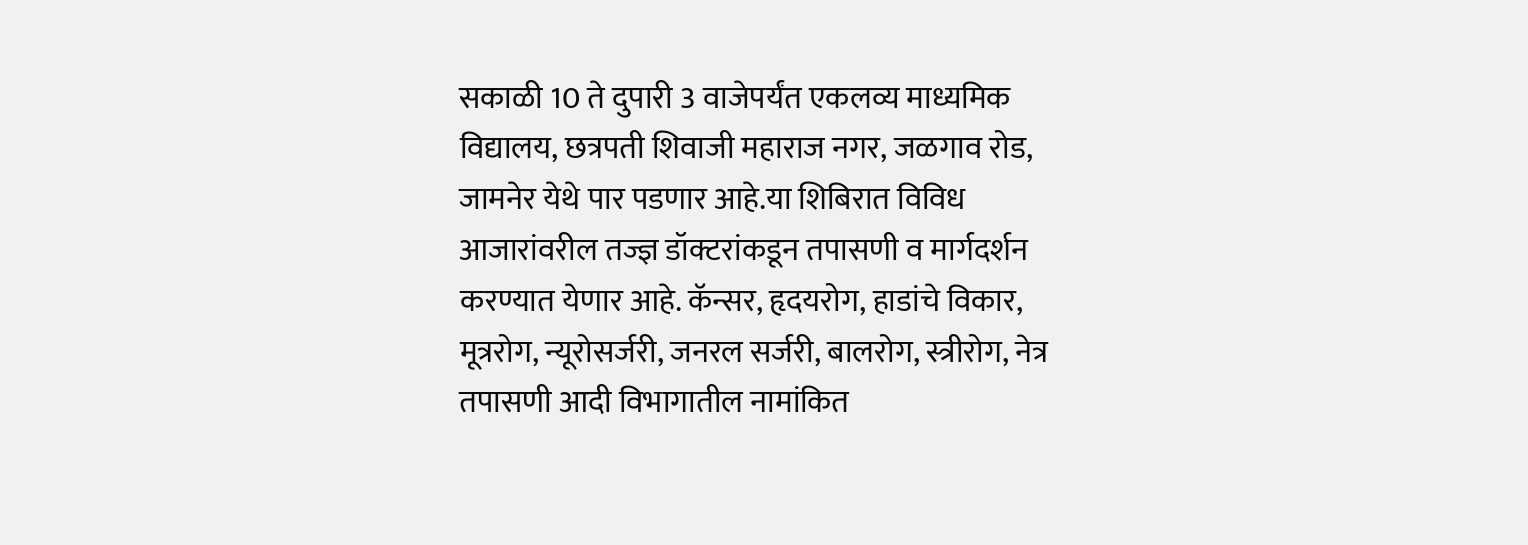सकाळी 10 ते दुपारी 3 वाजेपर्यंत एकलव्य माध्यमिक विद्यालय, छत्रपती शिवाजी महाराज नगर, जळगाव रोड, जामनेर येथे पार पडणार आहे.या शिबिरात विविध आजारांवरील तज्ज्ञ डॉक्टरांकडून तपासणी व मार्गदर्शन करण्यात येणार आहे. कॅन्सर, हृदयरोग, हाडांचे विकार, मूत्ररोग, न्यूरोसर्जरी, जनरल सर्जरी, बालरोग, स्त्रीरोग, नेत्र तपासणी आदी विभागातील नामांकित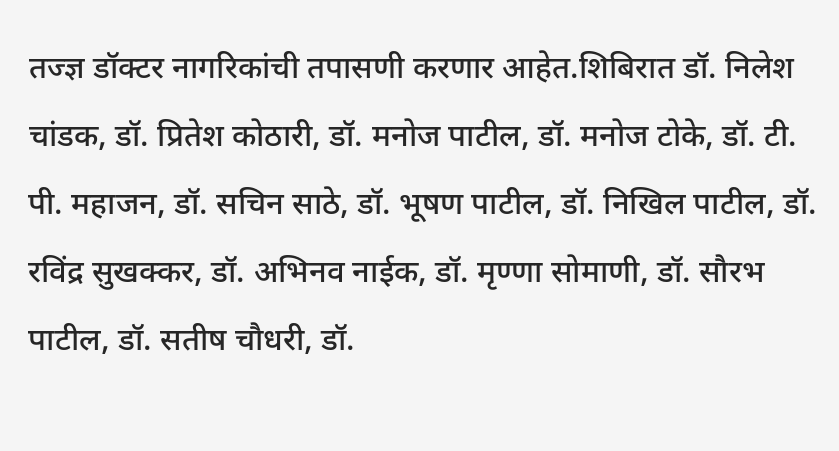तज्ज्ञ डॉक्टर नागरिकांची तपासणी करणार आहेत.शिबिरात डॉ. निलेश चांडक, डॉ. प्रितेश कोठारी, डॉ. मनोज पाटील, डॉ. मनोज टोके, डॉ. टी. पी. महाजन, डॉ. सचिन साठे, डॉ. भूषण पाटील, डॉ. निखिल पाटील, डॉ. रविंद्र सुखक्कर, डॉ. अभिनव नाईक, डॉ. मृण्णा सोमाणी, डॉ. सौरभ पाटील, डॉ. सतीष चौधरी, डॉ.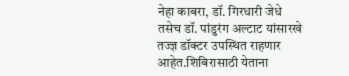नेहा काबरा, डॉ. गिरधारी जेधे तसेच डॉ. पांडुरंग अल्टाट यांसारखे तज्ज्ञ डॉक्टर उपस्थित राहणार आहेत.शिबिरासाठी येताना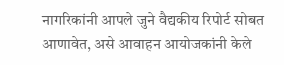नागरिकांनी आपले जुने वैद्यकीय रिपोर्ट सोबत आणावेत, असे आवाहन आयोजकांनी केले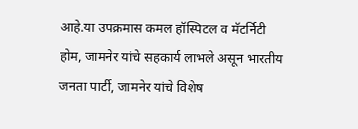आहे.या उपक्रमास कमल हॉस्पिटल व मॅटर्निटी होम, जामनेर यांचे सहकार्य लाभले असून भारतीय जनता पार्टी, जामनेर यांचे विशेष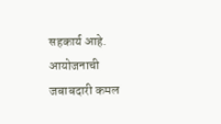सहकार्य आहे. आयोजनाची जबाबदारी कमल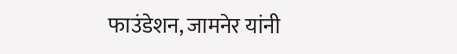फाउंडेशन, जामनेर यांनी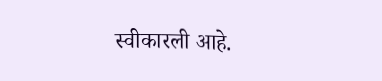स्वीकारली आहे.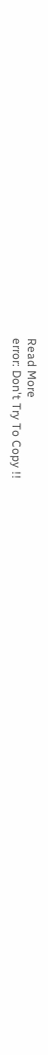Read More
error: Don't Try To Copy !!